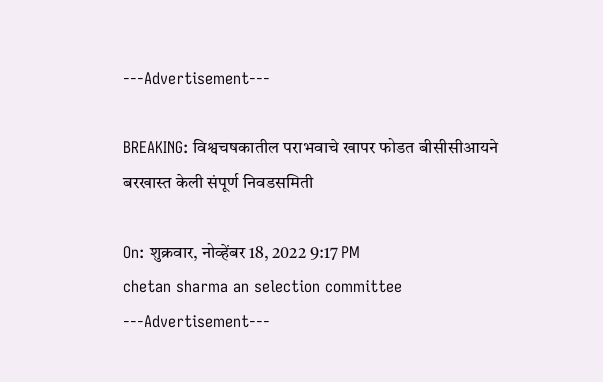---Advertisement---

BREAKING: विश्वचषकातील पराभवाचे खापर फोडत बीसीसीआयने बरखास्त केली संपूर्ण निवडसमिती

On: शुक्रवार, नोव्हेंबर 18, 2022 9:17 PM
chetan sharma an selection committee
---Advertisement---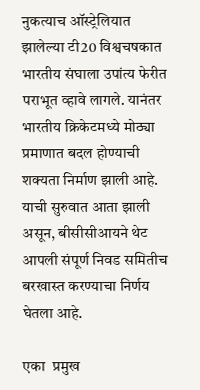नुकत्याच ऑस्ट्रेलियात झालेल्या टी20 विश्वचषकात भारतीय संघाला उपांत्य फेरीत पराभूत व्हावे लागले. यानंतर भारतीय क्रिकेटमध्ये मोठ्या प्रमाणात बदल होण्याची शक्यता निर्माण झाली आहे. याची सुरुवात आता झाली असून, बीसीसीआयने थेट आपली संपूर्ण निवड समितीच बरखास्त करण्याचा निर्णय घेतला आहे.

एका  प्रमुख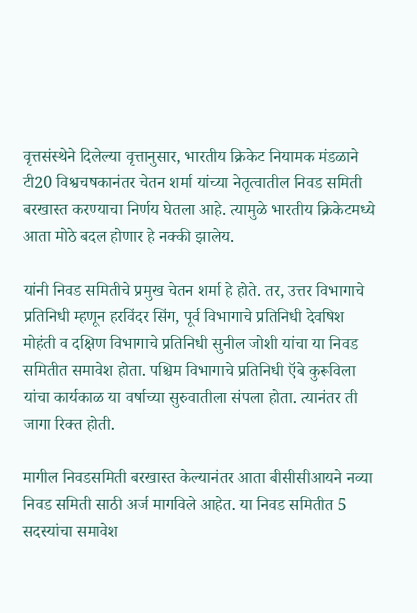वृत्तसंस्थेने दिलेल्या वृत्तानुसार, भारतीय क्रिकेट नियामक मंडळाने टी20 विश्वचषकानंतर चेतन शर्मा यांच्या नेतृत्वातील निवड समिती बरखास्त करण्याचा निर्णय घेतला आहे. त्यामुळे भारतीय क्रिकेटमध्ये आता मोठे बदल होणार हे नक्की झालेय.

यांनी निवड समितीचे प्रमुख चेतन शर्मा हे होते. तर, उत्तर विभागाचे प्रतिनिधी म्हणून हरविंदर सिंग, पूर्व विभागाचे प्रतिनिधी देवषिश मोहंती व दक्षिण विभागाचे प्रतिनिधी सुनील जोशी यांचा या निवड समितीत समावेश होता. पश्चिम विभागाचे प्रतिनिधी ऍबे कुरूविला यांचा कार्यकाळ या वर्षाच्या सुरुवातीला संपला होता. त्यानंतर ती जागा रिक्त होती.

मागील निवडसमिती बरखास्त केल्यानंतर आता बीसीसीआयने नव्या निवड समिती साठी अर्ज मागविले आहेत. या निवड समितीत 5 सदस्यांचा समावेश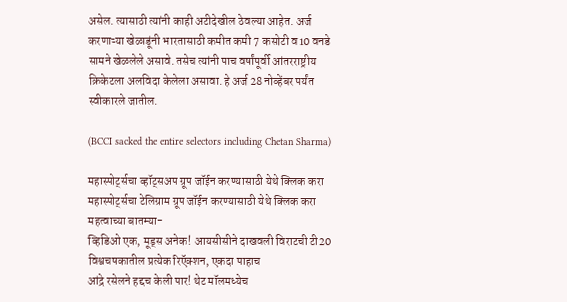असेल. त्यासाठी त्यांनी काही अटीदेखील ठेवल्या आहेत. अर्ज करणाऱ्या खेळाडूंनी भारतासाठी कमीत कमी 7 कसोटी व‌10 वनडे सामने खेळलेले असावे. तसेच त्यांनी पाच वर्षांपूर्वी आंतरराष्ट्रीय क्रिकेटला अलविदा केलेला असावा. हे अर्ज 28 नोव्हेंबर पर्यंत स्वीकारले जातील.

(BCCI sacked the entire selectors including Chetan Sharma)

महास्पोर्ट्सचा व्हॉट्सअप ग्रूप जॉईन करण्यासाठी येथे क्लिक करा
महास्पोर्ट्सचा टेलिग्राम ग्रूप जॉईन करण्यासाठी येथे क्लिक करा
महत्वाच्या बातम्या-
व्हिडिओ एक, मूड्स अनेक! आयसीसीने दाखवली विराटची टी20 विश्वचषकातील प्रत्येक रिऍक्शन, एकदा पाहाच
आंद्रे रसेलने हद्दच केली पार! थेट मॉलमध्येच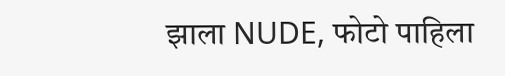झाला NUDE, फोटो पाहिला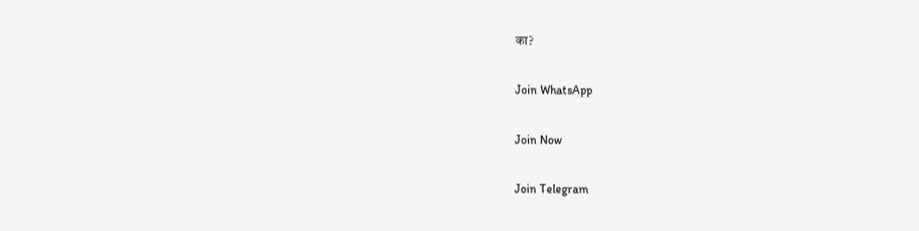का?

Join WhatsApp

Join Now

Join Telegram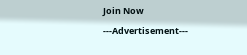Join Now
---Advertisement---